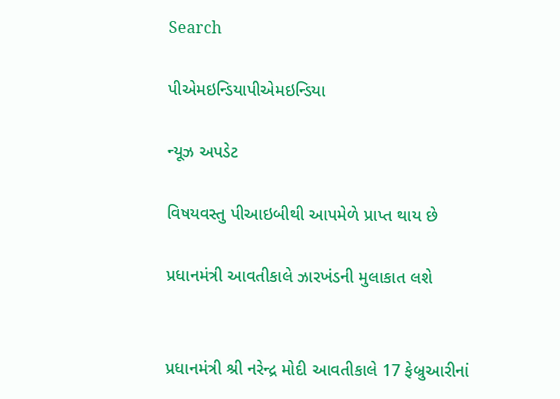Search

પીએમઇન્ડિયાપીએમઇન્ડિયા

ન્યૂઝ અપડેટ

વિષયવસ્તુ પીઆઇબીથી આપમેળે પ્રાપ્ત થાય છે

પ્રધાનમંત્રી આવતીકાલે ઝારખંડની મુલાકાત લશે


પ્રધાનમંત્રી શ્રી નરેન્દ્ર મોદી આવતીકાલે 17 ફેબ્રુઆરીનાં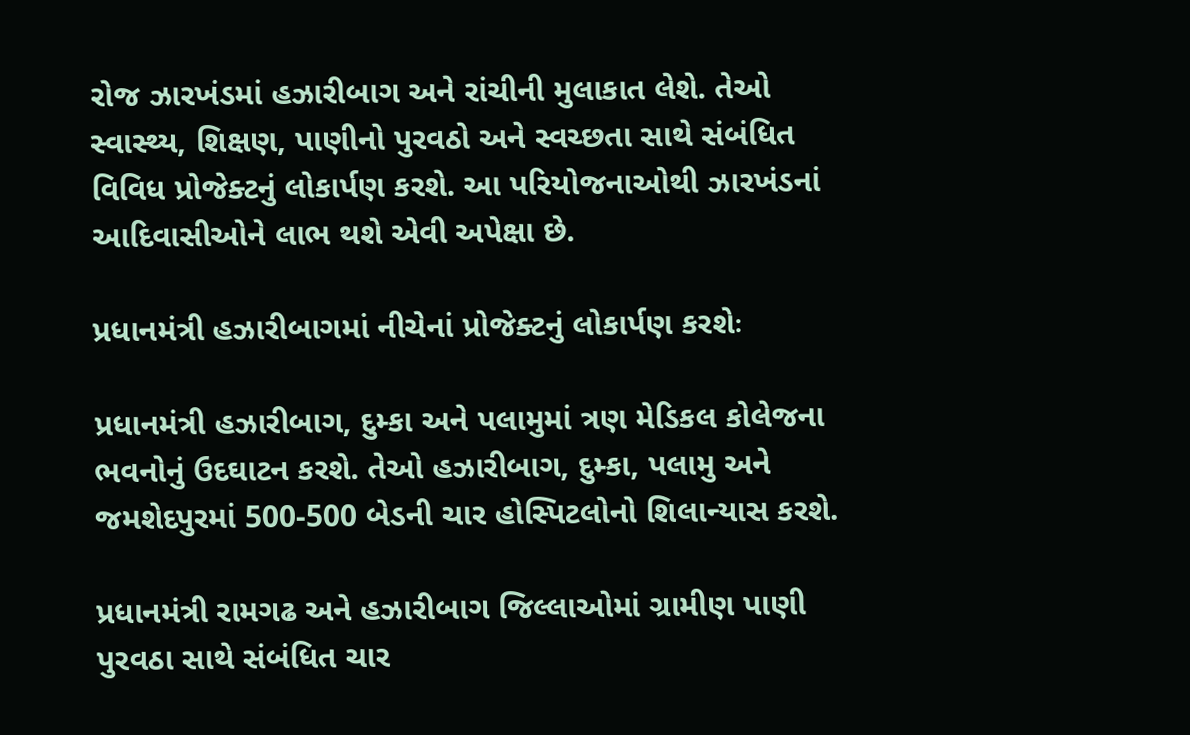રોજ ઝારખંડમાં હઝારીબાગ અને રાંચીની મુલાકાત લેશે. તેઓ સ્વાસ્થ્ય, શિક્ષણ, પાણીનો પુરવઠો અને સ્વચ્છતા સાથે સંબંધિત વિવિધ પ્રોજેક્ટનું લોકાર્પણ કરશે. આ પરિયોજનાઓથી ઝારખંડનાં આદિવાસીઓને લાભ થશે એવી અપેક્ષા છે.

પ્રધાનમંત્રી હઝારીબાગમાં નીચેનાં પ્રોજેક્ટનું લોકાર્પણ કરશેઃ

પ્રધાનમંત્રી હઝારીબાગ, દુમ્કા અને પલામુમાં ત્રણ મેડિકલ કોલેજના ભવનોનું ઉદઘાટન કરશે. તેઓ હઝારીબાગ, દુમ્કા, પલામુ અને જમશેદપુરમાં 500-500 બેડની ચાર હોસ્પિટલોનો શિલાન્યાસ કરશે.

પ્રધાનમંત્રી રામગઢ અને હઝારીબાગ જિલ્લાઓમાં ગ્રામીણ પાણી પુરવઠા સાથે સંબંધિત ચાર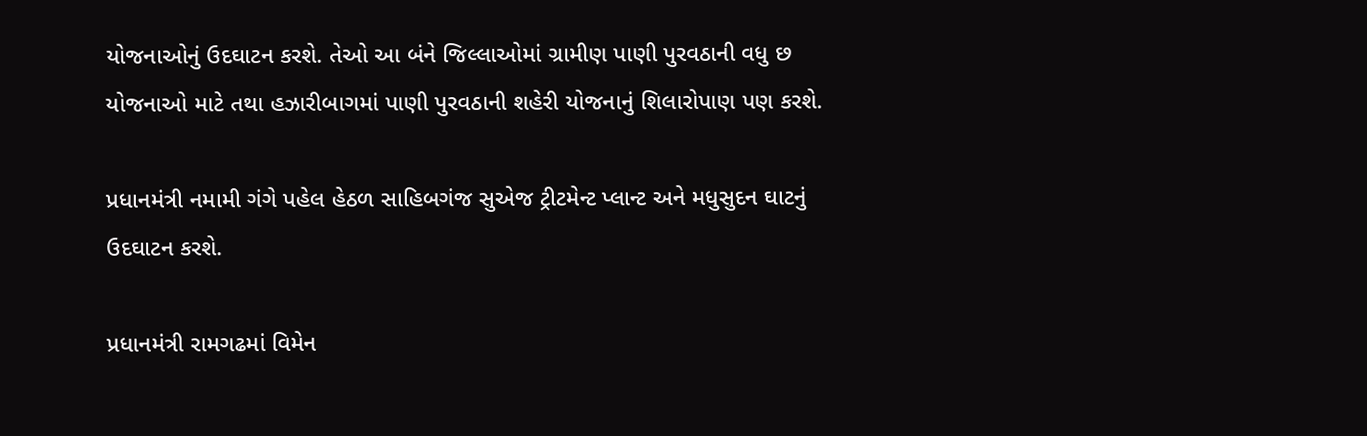યોજનાઓનું ઉદઘાટન કરશે. તેઓ આ બંને જિલ્લાઓમાં ગ્રામીણ પાણી પુરવઠાની વધુ છ યોજનાઓ માટે તથા હઝારીબાગમાં પાણી પુરવઠાની શહેરી યોજનાનું શિલારોપાણ પણ કરશે.

પ્રધાનમંત્રી નમામી ગંગે પહેલ હેઠળ સાહિબગંજ સુએજ ટ્રીટમેન્ટ પ્લાન્ટ અને મધુસુદન ઘાટનું ઉદઘાટન કરશે.

પ્રધાનમંત્રી રામગઢમાં વિમેન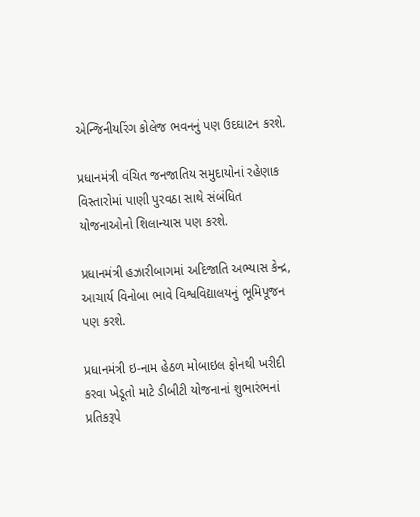એન્જિનીયરિંગ કોલેજ ભવનનું પણ ઉદઘાટન કરશે.

પ્રધાનમંત્રી વંચિત જનજાતિય સમુદાયોનાં રહેણાક વિસ્તારોમાં પાણી પુરવઠા સાથે સંબંધિત યોજનાઓનો શિલાન્યાસ પણ કરશે.

પ્રધાનમંત્રી હઝારીબાગમાં અદિજાતિ અભ્યાસ કેન્દ્ર, આચાર્ય વિનોબા ભાવે વિશ્વવિદ્યાલયનું ભૂમિપૂજન પણ કરશે.

પ્રધાનમંત્રી ઇ-નામ હેઠળ મોબાઇલ ફોનથી ખરીદી કરવા ખેડૂતો માટે ડીબીટી યોજનાનાં શુભારંભનાં પ્રતિકરૂપે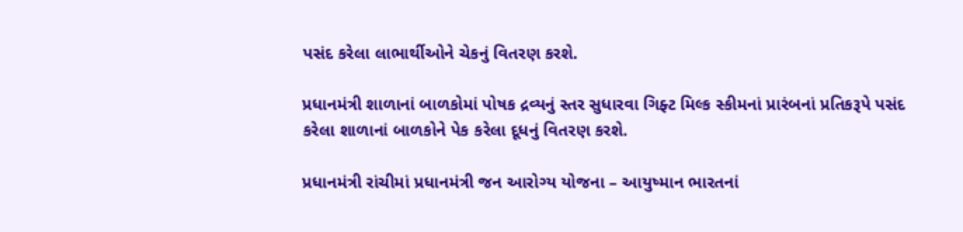પસંદ કરેલા લાભાર્થીઓને ચેકનું વિતરણ કરશે.

પ્રધાનમંત્રી શાળાનાં બાળકોમાં પોષક દ્રવ્યનું સ્તર સુધારવા ગિફ્ટ મિલ્ક સ્કીમનાં પ્રારંબનાં પ્રતિકરૂપે પસંદ કરેલા શાળાનાં બાળકોને પેક કરેલા દૂધનું વિતરણ કરશે.

પ્રધાનમંત્રી રાંચીમાં પ્રધાનમંત્રી જન આરોગ્ય યોજના – આયુષ્માન ભારતનાં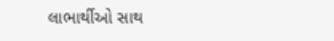લાભાર્થીઓ સાથ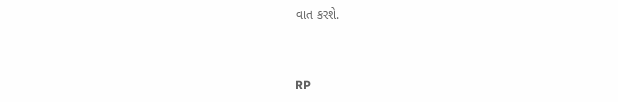વાત કરશે.



RP